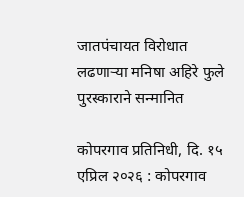जातपंचायत विरोधात लढणाऱ्या मनिषा अहिरे फुले पुरस्काराने सन्मानित

कोपरगाव प्रतिनिधी, दि. १५ एप्रिल २०२६ : कोपरगाव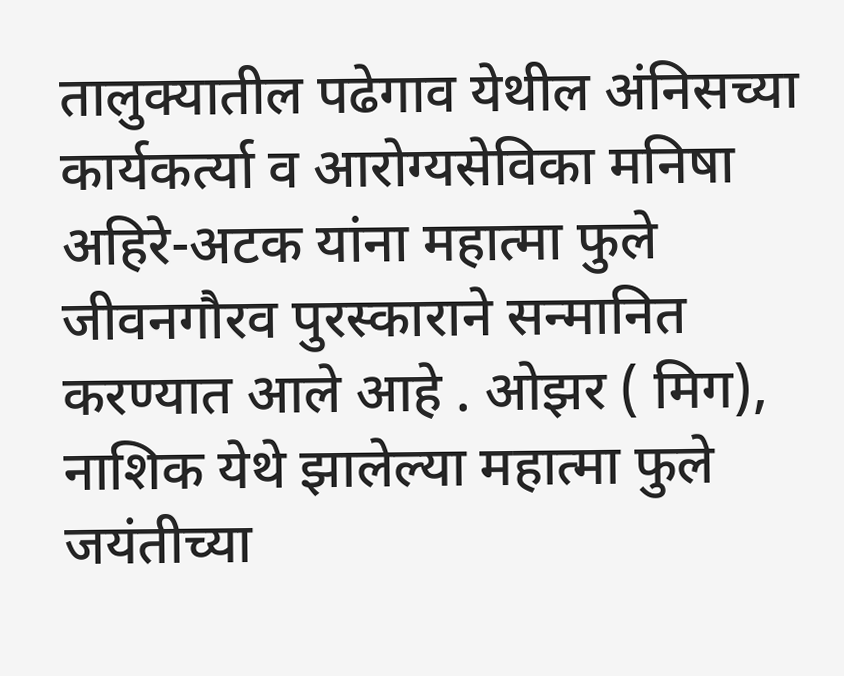तालुक्यातील पढेगाव येथील अंनिसच्या कार्यकर्त्या व आरोग्यसेविका मनिषा अहिरे-अटक यांना महात्मा फुले जीवनगौरव पुरस्काराने सन्मानित करण्यात आले आहे . ओझर ( मिग), नाशिक येथे झालेल्या महात्मा फुले जयंतीच्या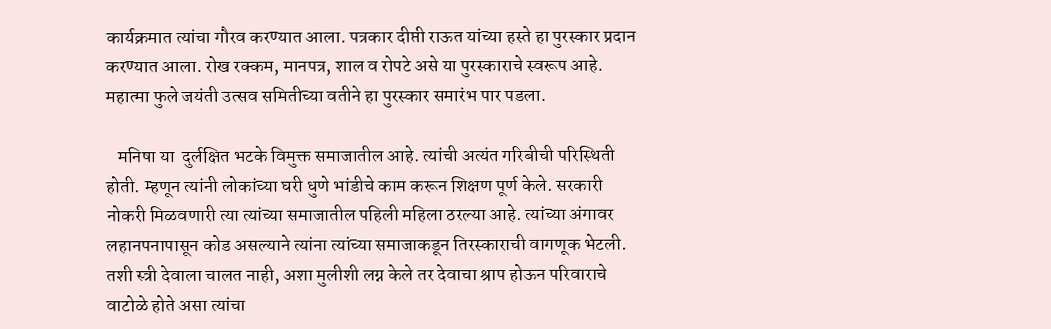कार्यक्रमात त्यांचा गौरव करण्यात आला. पत्रकार दीप्ती राऊत यांच्या हस्ते हा पुरस्कार प्रदान करण्यात आला. रोख रक्कम, मानपत्र, शाल व रोपटे असे या पुरस्काराचे स्वरूप आहे. महात्मा फुले जयंती उत्सव समितीच्या वतीने हा पुरस्कार समारंभ पार पडला.

   मनिषा या  दुर्लक्षित भटके विमुक्त समाजातील आहे. त्यांची अत्यंत गरिबीची परिस्थिती होती. म्हणून त्यांनी लोकांच्या घरी धुणे भांडीचे काम करून शिक्षण पूर्ण केले. सरकारी नोकरी मिळवणारी त्या त्यांच्या समाजातील पहिली महिला ठरल्या आहे. त्यांच्या अंगावर  लहानपनापासून कोड असल्याने त्यांना त्यांच्या समाजाकडून तिरस्काराची वागणूक भेटली. तशी स्त्री देवाला चालत नाही, अशा मुलीशी लग्न केले तर देवाचा श्राप होऊन परिवाराचे वाटोळे होते असा त्यांचा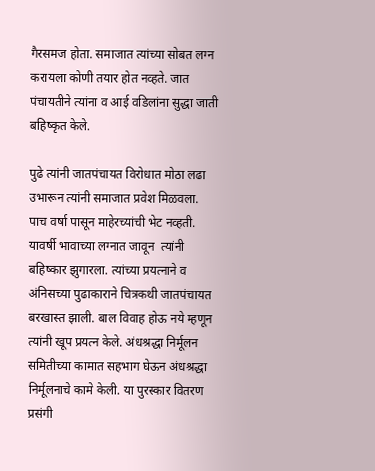गैरसमज होता. समाजात त्यांच्या सोबत लग्न करायला कोणी तयार होत नव्हते. जात पंचायतीने त्यांना व आई वडिलांना सुद्धा जाती बहिष्कृत केले.

पुढे त्यांनी जातपंचायत विरोधात मोठा लढा उभारून त्यांनी समाजात प्रवेश मिळवला. पाच वर्षा पासून माहेरच्यांची भेट नव्हती. यावर्षी भावाच्या लग्नात जावून  त्यांनी बहिष्कार झुगारला. त्यांच्या प्रयत्नाने व अंनिसच्या पुढाकाराने चित्रकथी जातपंचायत बरखास्त झाली. बाल विवाह होऊ नये म्हणून त्यांनी खूप प्रयत्न केले. अंधश्रद्धा निर्मूलन समितीच्या कामात सहभाग घेऊन अंधश्रद्धा निर्मूलनाचे कामे केली. या पुरस्कार वितरण प्रसंगी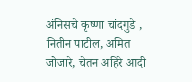अंनिसचे कृष्णा चांदगुडे , नितीन पाटील, अमित जोजारे, चेतन अहिरे आदी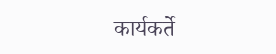कार्यकर्ते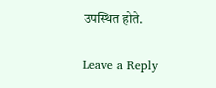उपस्थित होते.

Leave a Reply